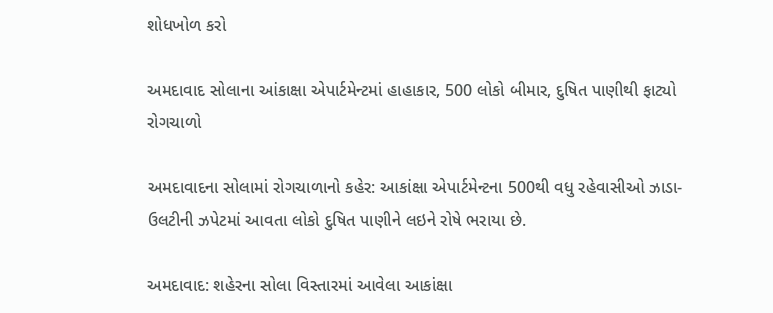શોધખોળ કરો

અમદાવાદ સોલાના આંકાક્ષા એપાર્ટમેન્ટમાં હાહાકાર, 500 લોકો બીમાર, દુષિત પાણીથી ફાટ્યો રોગચાળો

અમદાવાદના સોલામાં રોગચાળાનો કહેર: આકાંક્ષા એપાર્ટમેન્ટના 500થી વધુ રહેવાસીઓ ઝાડા-ઉલટીની ઝપેટમાં આવતા લોકો દુષિત પાણીને લઇને રોષે ભરાયા છે.

અમદાવાદ: શહેરના સોલા વિસ્તારમાં આવેલા આકાંક્ષા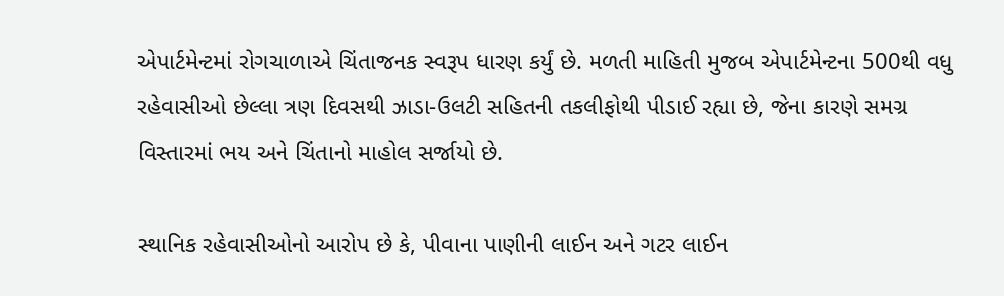એપાર્ટમેન્ટમાં રોગચાળાએ ચિંતાજનક સ્વરૂપ ધારણ કર્યું છે. મળતી માહિતી મુજબ એપાર્ટમેન્ટના 500થી વધુ રહેવાસીઓ છેલ્લા ત્રણ દિવસથી ઝાડા-ઉલટી સહિતની તકલીફોથી પીડાઈ રહ્યા છે, જેના કારણે સમગ્ર વિસ્તારમાં ભય અને ચિંતાનો માહોલ સર્જાયો છે.

સ્થાનિક રહેવાસીઓનો આરોપ છે કે, પીવાના પાણીની લાઈન અને ગટર લાઈન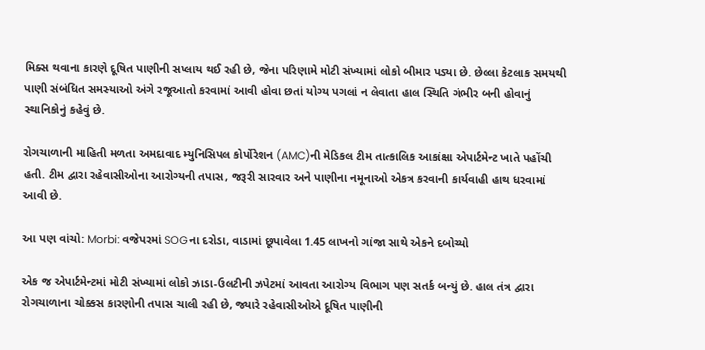મિક્સ થવાના કારણે દૂષિત પાણીની સપ્લાય થઈ રહી છે, જેના પરિણામે મોટી સંખ્યામાં લોકો બીમાર પડ્યા છે. છેલ્લા કેટલાક સમયથી પાણી સંબંધિત સમસ્યાઓ અંગે રજૂઆતો કરવામાં આવી હોવા છતાં યોગ્ય પગલાં ન લેવાતા હાલ સ્થિતિ ગંભીર બની હોવાનું સ્થાનિકોનું કહેવું છે.

રોગચાળાની માહિતી મળતા અમદાવાદ મ્યુનિસિપલ કોર્પોરેશન (AMC)ની મેડિકલ ટીમ તાત્કાલિક આકાંક્ષા એપાર્ટમેન્ટ ખાતે પહોંચી હતી. ટીમ દ્વારા રહેવાસીઓના આરોગ્યની તપાસ, જરૂરી સારવાર અને પાણીના નમૂનાઓ એકત્ર કરવાની કાર્યવાહી હાથ ધરવામાં આવી છે.

આ પણ વાંચો: Morbi: વજેપરમાં SOGના દરોડા, વાડામાં છૂપાવેલા 1.45 લાખનો ગાંજા સાથે એકને દબોચ્યો

એક જ એપાર્ટમેન્ટમાં મોટી સંખ્યામાં લોકો ઝાડા-ઉલટીની ઝપેટમાં આવતા આરોગ્ય વિભાગ પણ સતર્ક બન્યું છે. હાલ તંત્ર દ્વારા રોગચાળાના ચોક્કસ કારણોની તપાસ ચાલી રહી છે, જ્યારે રહેવાસીઓએ દૂષિત પાણીની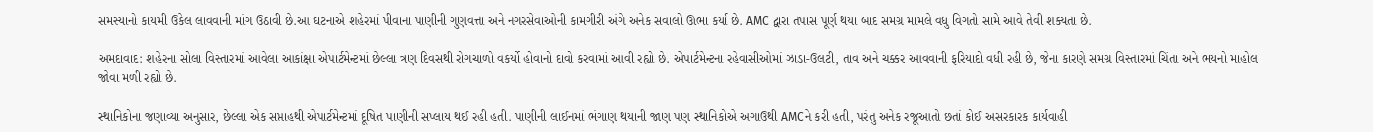સમસ્યાનો કાયમી ઉકેલ લાવવાની માંગ ઉઠાવી છે.આ ઘટનાએ શહેરમાં પીવાના પાણીની ગુણવત્તા અને નગરસેવાઓની કામગીરી અંગે અનેક સવાલો ઊભા કર્યા છે. AMC દ્વારા તપાસ પૂર્ણ થયા બાદ સમગ્ર મામલે વધુ વિગતો સામે આવે તેવી શક્યતા છે.

અમદાવાદ: શહેરના સોલા વિસ્તારમાં આવેલા આકાંક્ષા એપાર્ટમેન્ટમાં છેલ્લા ત્રણ દિવસથી રોગચાળો વકર્યો હોવાનો દાવો કરવામાં આવી રહ્યો છે. એપાર્ટમેન્ટના રહેવાસીઓમાં ઝાડા-ઉલટી, તાવ અને ચક્કર આવવાની ફરિયાદો વધી રહી છે, જેના કારણે સમગ્ર વિસ્તારમાં ચિંતા અને ભયનો માહોલ જોવા મળી રહ્યો છે.

સ્થાનિકોના જણાવ્યા અનુસાર, છેલ્લા એક સપ્તાહથી એપાર્ટમેન્ટમાં દૂષિત પાણીની સપ્લાય થઈ રહી હતી. પાણીની લાઈનમાં ભંગાણ થયાની જાણ પણ સ્થાનિકોએ અગાઉથી AMCને કરી હતી, પરંતુ અનેક રજૂઆતો છતાં કોઈ અસરકારક કાર્યવાહી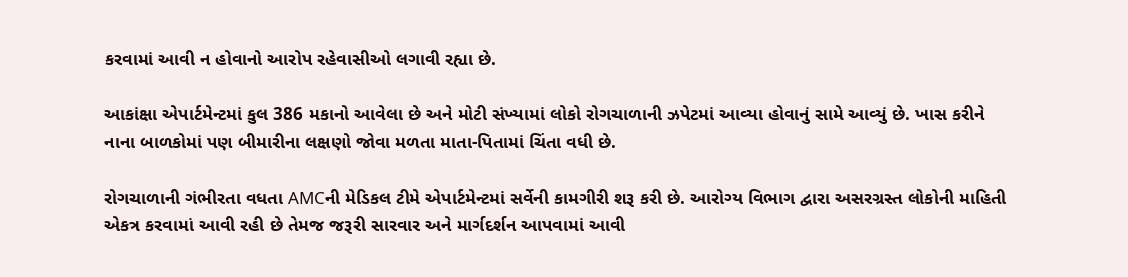કરવામાં આવી ન હોવાનો આરોપ રહેવાસીઓ લગાવી રહ્યા છે.

આકાંક્ષા એપાર્ટમેન્ટમાં કુલ 386 મકાનો આવેલા છે અને મોટી સંખ્યામાં લોકો રોગચાળાની ઝપેટમાં આવ્યા હોવાનું સામે આવ્યું છે. ખાસ કરીને નાના બાળકોમાં પણ બીમારીના લક્ષણો જોવા મળતા માતા-પિતામાં ચિંતા વધી છે.

રોગચાળાની ગંભીરતા વધતા AMCની મેડિકલ ટીમે એપાર્ટમેન્ટમાં સર્વેની કામગીરી શરૂ કરી છે. આરોગ્ય વિભાગ દ્વારા અસરગ્રસ્ત લોકોની માહિતી એકત્ર કરવામાં આવી રહી છે તેમજ જરૂરી સારવાર અને માર્ગદર્શન આપવામાં આવી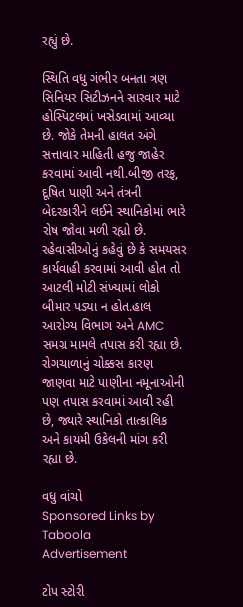રહ્યું છે.

સ્થિતિ વધુ ગંભીર બનતા ત્રણ સિનિયર સિટીઝનને સારવાર માટે હોસ્પિટલમાં ખસેડવામાં આવ્યા છે. જોકે તેમની હાલત અંગે સત્તાવાર માહિતી હજુ જાહેર કરવામાં આવી નથી.બીજી તરફ, દૂષિત પાણી અને તંત્રની બેદરકારીને લઈને સ્થાનિકોમાં ભારે રોષ જોવા મળી રહ્યો છે. રહેવાસીઓનું કહેવું છે કે સમયસર કાર્યવાહી કરવામાં આવી હોત તો આટલી મોટી સંખ્યામાં લોકો બીમાર પડ્યા ન હોત.હાલ આરોગ્ય વિભાગ અને AMC સમગ્ર મામલે તપાસ કરી રહ્યા છે. રોગચાળાનું ચોક્કસ કારણ જાણવા માટે પાણીના નમૂનાઓની પણ તપાસ કરવામાં આવી રહી છે, જ્યારે સ્થાનિકો તાત્કાલિક અને કાયમી ઉકેલની માંગ કરી રહ્યા છે.

વધુ વાંચો
Sponsored Links by Taboola
Advertisement

ટોપ સ્ટોરી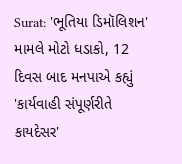Surat: 'ભૂતિયા ડિમૉલિશન' મામલે મોટો ધડાકો, 12 દિવસ બાદ મનપાએ કહ્યું 'કાર્યવાહી સંપૂર્ણરીતે કાયદેસર'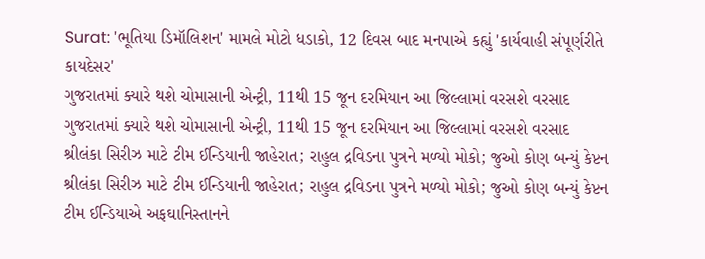Surat: 'ભૂતિયા ડિમૉલિશન' મામલે મોટો ધડાકો, 12 દિવસ બાદ મનપાએ કહ્યું 'કાર્યવાહી સંપૂર્ણરીતે કાયદેસર'
ગુજરાતમાં ક્યારે થશે ચોમાસાની એન્ટ્રી, 11થી 15 જૂન દરમિયાન આ જિલ્લામાં વરસશે વરસાદ
ગુજરાતમાં ક્યારે થશે ચોમાસાની એન્ટ્રી, 11થી 15 જૂન દરમિયાન આ જિલ્લામાં વરસશે વરસાદ
શ્રીલંકા સિરીઝ માટે ટીમ ઈન્ડિયાની જાહેરાત; રાહુલ દ્રવિડના પુત્રને મળ્યો મોકો; જુઓ કોણ બન્યું કેપ્ટન
શ્રીલંકા સિરીઝ માટે ટીમ ઈન્ડિયાની જાહેરાત; રાહુલ દ્રવિડના પુત્રને મળ્યો મોકો; જુઓ કોણ બન્યું કેપ્ટન
ટીમ ઈન્ડિયાએ અફઘાનિસ્તાનને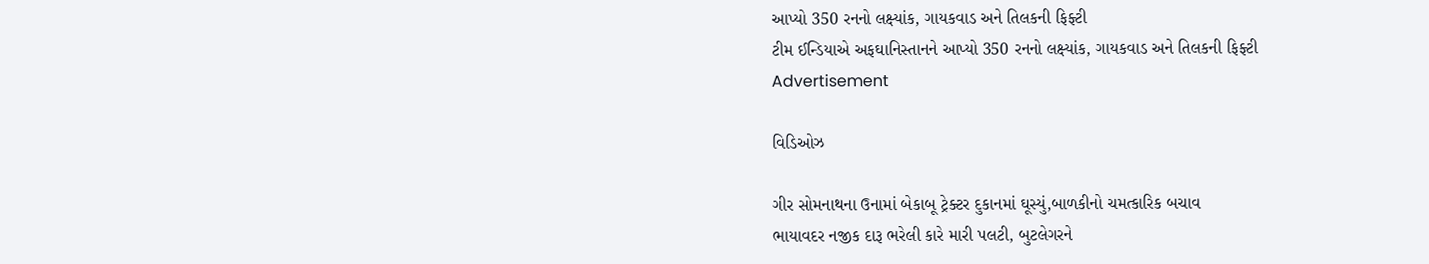આપ્યો 350 રનનો લક્ષ્યાંક, ગાયકવાડ અને તિલકની ફિફ્ટી
ટીમ ઈન્ડિયાએ અફઘાનિસ્તાનને આપ્યો 350 રનનો લક્ષ્યાંક, ગાયકવાડ અને તિલકની ફિફ્ટી
Advertisement

વિડિઓઝ

ગીર સોમનાથના ઉનામાં બેકાબૂ ટ્રેક્ટર દુકાનમાં ઘૂસ્યું,બાળકીનો ચમત્કારિક બચાવ
ભાયાવદર નજીક દારૂ ભરેલી કારે મારી પલટી, બુટલેગરને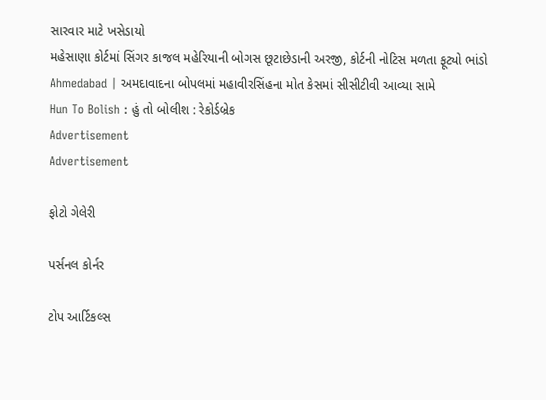સારવાર માટે ખસેડાયો
મહેસાણા કોર્ટમાં સિંગર કાજલ મહેરિયાની બોગસ છૂટાછેડાની અરજી, કોર્ટની નોટિસ મળતા ફૂટ્યો ભાંડો
Ahmedabad | અમદાવાદના બોપલમાં મહાવીરસિંહના મોત કેસમાં સીસીટીવી આવ્યા સામે
Hun To Bolish : હું તો બોલીશ : રેકોર્ડબ્રેક
Advertisement
Advertisement

ફોટો ગેલેરી

પર્સનલ કોર્નર

ટોપ આર્ટિકલ્સ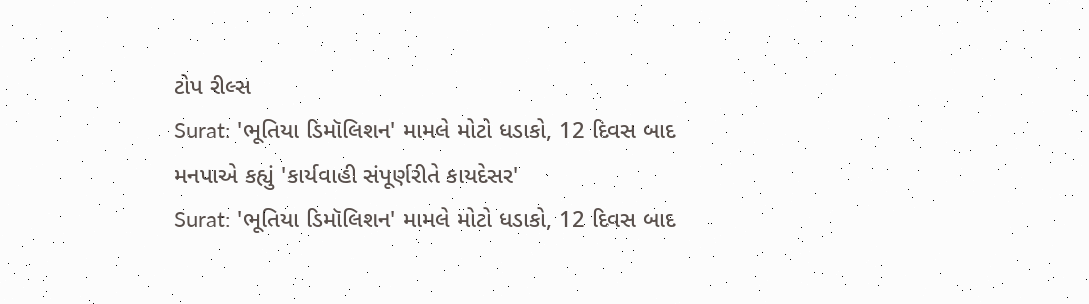ટોપ રીલ્સ
Surat: 'ભૂતિયા ડિમૉલિશન' મામલે મોટો ધડાકો, 12 દિવસ બાદ મનપાએ કહ્યું 'કાર્યવાહી સંપૂર્ણરીતે કાયદેસર'
Surat: 'ભૂતિયા ડિમૉલિશન' મામલે મોટો ધડાકો, 12 દિવસ બાદ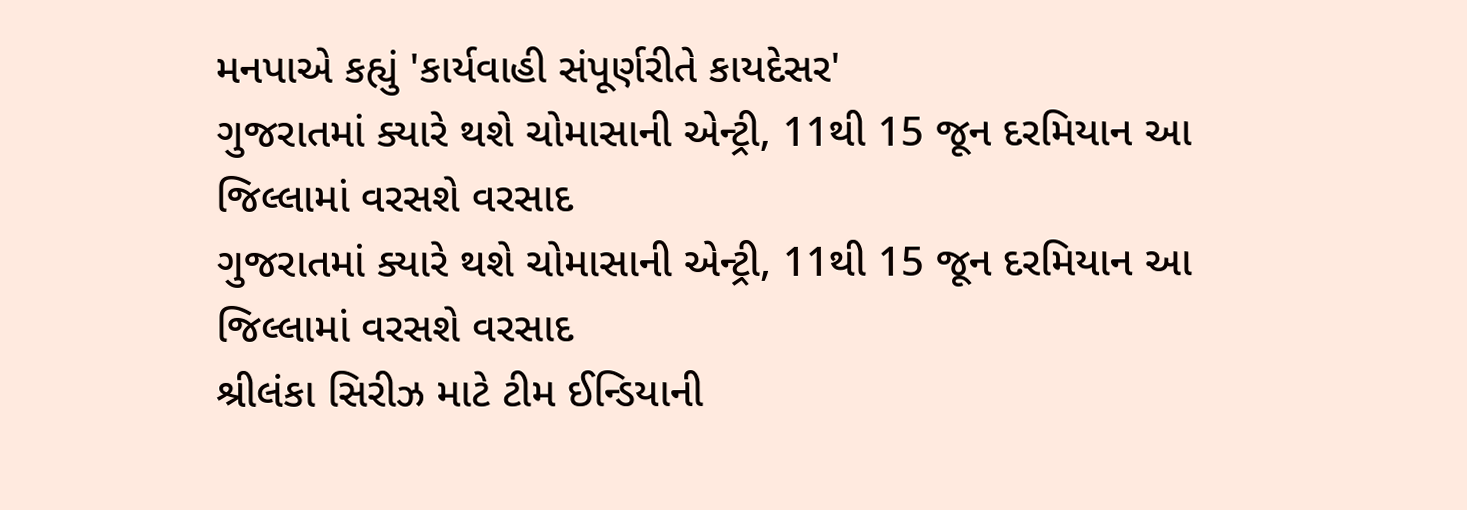મનપાએ કહ્યું 'કાર્યવાહી સંપૂર્ણરીતે કાયદેસર'
ગુજરાતમાં ક્યારે થશે ચોમાસાની એન્ટ્રી, 11થી 15 જૂન દરમિયાન આ જિલ્લામાં વરસશે વરસાદ
ગુજરાતમાં ક્યારે થશે ચોમાસાની એન્ટ્રી, 11થી 15 જૂન દરમિયાન આ જિલ્લામાં વરસશે વરસાદ
શ્રીલંકા સિરીઝ માટે ટીમ ઈન્ડિયાની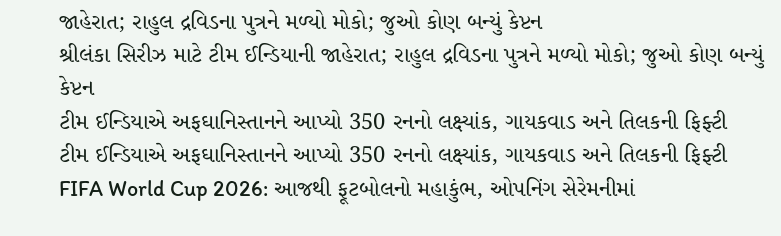જાહેરાત; રાહુલ દ્રવિડના પુત્રને મળ્યો મોકો; જુઓ કોણ બન્યું કેપ્ટન
શ્રીલંકા સિરીઝ માટે ટીમ ઈન્ડિયાની જાહેરાત; રાહુલ દ્રવિડના પુત્રને મળ્યો મોકો; જુઓ કોણ બન્યું કેપ્ટન
ટીમ ઈન્ડિયાએ અફઘાનિસ્તાનને આપ્યો 350 રનનો લક્ષ્યાંક, ગાયકવાડ અને તિલકની ફિફ્ટી
ટીમ ઈન્ડિયાએ અફઘાનિસ્તાનને આપ્યો 350 રનનો લક્ષ્યાંક, ગાયકવાડ અને તિલકની ફિફ્ટી
FIFA World Cup 2026: આજથી ફૂટબોલનો મહાકુંભ, ઓપનિંગ સેરેમનીમાં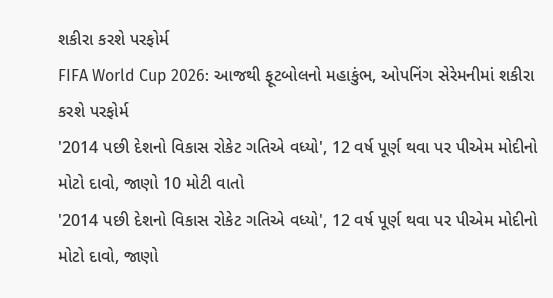શકીરા કરશે પરફોર્મ
FIFA World Cup 2026: આજથી ફૂટબોલનો મહાકુંભ, ઓપનિંગ સેરેમનીમાં શકીરા કરશે પરફોર્મ
'2014 પછી દેશનો વિકાસ રોકેટ ગતિએ વધ્યો', 12 વર્ષ પૂર્ણ થવા પર પીએમ મોદીનો મોટો દાવો, જાણો 10 મોટી વાતો
'2014 પછી દેશનો વિકાસ રોકેટ ગતિએ વધ્યો', 12 વર્ષ પૂર્ણ થવા પર પીએમ મોદીનો મોટો દાવો, જાણો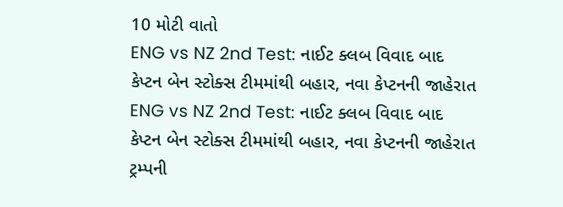10 મોટી વાતો
ENG vs NZ 2nd Test: નાઈટ ક્લબ વિવાદ બાદ કેપ્ટન બેન સ્ટોક્સ ટીમમાંથી બહાર, નવા કેપ્ટનની જાહેરાત
ENG vs NZ 2nd Test: નાઈટ ક્લબ વિવાદ બાદ કેપ્ટન બેન સ્ટોક્સ ટીમમાંથી બહાર, નવા કેપ્ટનની જાહેરાત
ટ્રમ્પની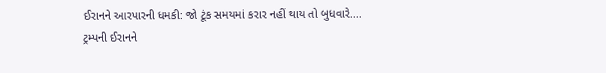ઈરાનને આરપારની ધમકી: જો ટૂંક સમયમાં કરાર નહીં થાય તો બુધવારે....
ટ્રમ્પની ઈરાનને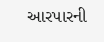આરપારની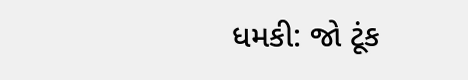ધમકી: જો ટૂંક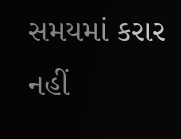સમયમાં કરાર નહીં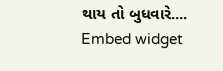થાય તો બુધવારે....
Embed widget